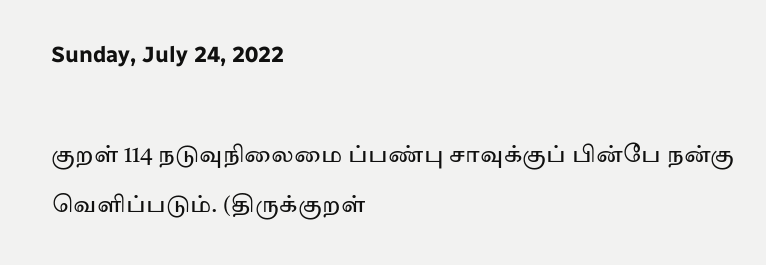Sunday, July 24, 2022

குறள் 114 நடுவுநிலைமை ப்பண்பு சாவுக்குப் பின்பே நன்கு வெளிப்படும். (திருக்குறள்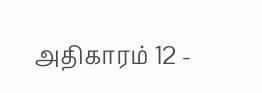அதிகாரம் 12 -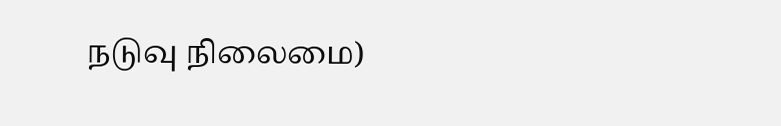நடுவு நிலைமை)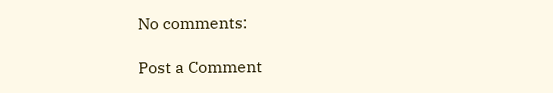No comments:

Post a Comment